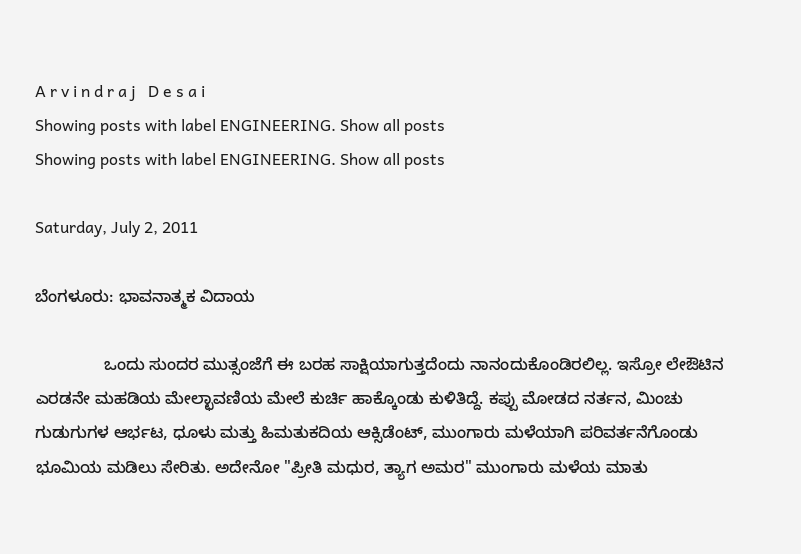A r v i n d r a j   D e s a i
Showing posts with label ENGINEERING. Show all posts
Showing posts with label ENGINEERING. Show all posts

Saturday, July 2, 2011

ಬೆಂಗಳೂರು: ಭಾವನಾತ್ಮಕ ವಿದಾಯ

               ಒಂದು ಸುಂದರ ಮುತ್ಸಂಜೆಗೆ ಈ ಬರಹ ಸಾಕ್ಷಿಯಾಗುತ್ತದೆಂದು ನಾನಂದುಕೊಂಡಿರಲಿಲ್ಲ. ಇಸ್ರೋ ಲೇಔಟಿನ ಎರಡನೇ ಮಹಡಿಯ ಮೇಲ್ಛಾವಣಿಯ ಮೇಲೆ ಕುರ್ಚಿ ಹಾಕ್ಕೊಂಡು ಕುಳಿತಿದ್ದೆ. ಕಪ್ಪು ಮೋಡದ ನರ್ತನ, ಮಿಂಚು ಗುಡುಗುಗಳ ಆರ್ಭಟ, ಧೂಳು ಮತ್ತು ಹಿಮತುಕದಿಯ ಆಕ್ಸಿಡೆಂಟ್, ಮುಂಗಾರು ಮಳೆಯಾಗಿ ಪರಿವರ್ತನೆಗೊಂಡು ಭೂಮಿಯ ಮಡಿಲು ಸೇರಿತು. ಅದೇನೋ "ಪ್ರೀತಿ ಮಧುರ, ತ್ಯಾಗ ಅಮರ" ಮುಂಗಾರು ಮಳೆಯ ಮಾತು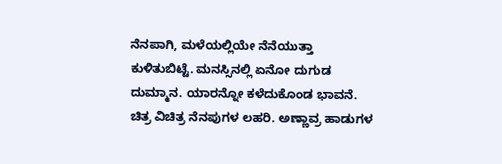ನೆನಪಾಗಿ, ಮಳೆಯಲ್ಲಿಯೇ ನೆನೆಯುತ್ತಾ ಕುಳಿತುಬಿಟ್ಟೆ. ಮನಸ್ಸಿನಲ್ಲಿ ಏನೋ ದುಗುಡ ದುಮ್ಮಾನ. ಯಾರನ್ನೋ ಕಳೆದುಕೊಂಡ ಭಾವನೆ. ಚಿತ್ರ ವಿಚಿತ್ರ ನೆನಪುಗಳ ಲಹರಿ. ಅಣ್ಣಾವ್ರ ಹಾಡುಗಳ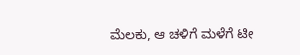ಮೆಲಕು, ಆ ಚಳಿಗೆ ಮಳೆಗೆ ಟೀ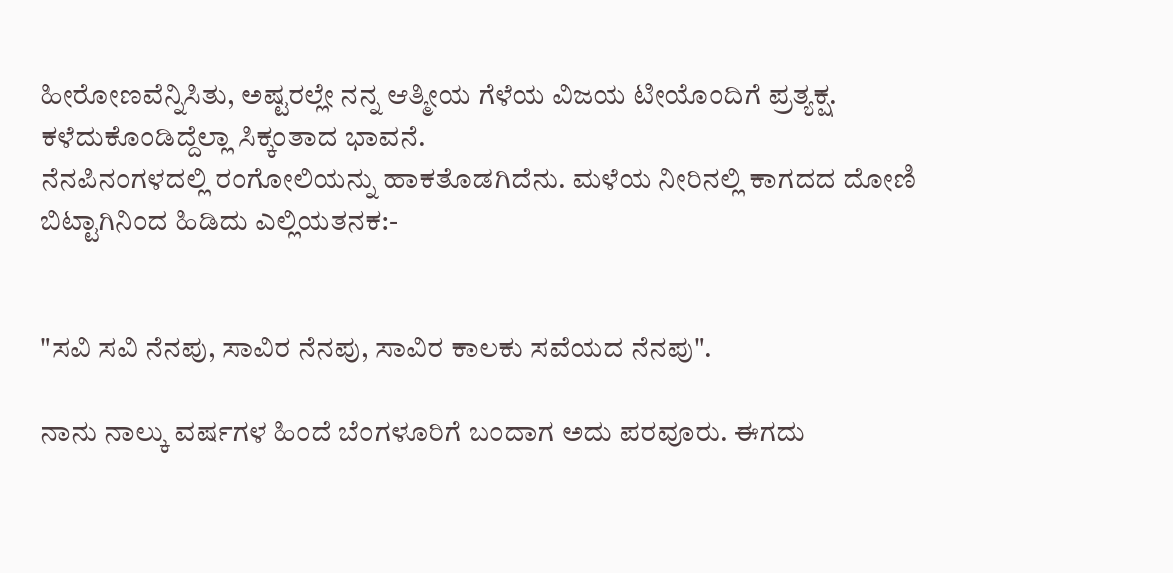ಹೀರೋಣವೆನ್ನಿಸಿತು, ಅಷ್ಟರಲ್ಲೇ ನನ್ನ ಆತ್ಮೀಯ ಗೆಳೆಯ ವಿಜಯ ಟೀಯೊಂದಿಗೆ ಪ್ರತ್ಯಕ್ಷ. ಕಳೆದುಕೊಂಡಿದ್ದೆಲ್ಲಾ ಸಿಕ್ಕಂತಾದ ಭಾವನೆ.
ನೆನಪಿನಂಗಳದಲ್ಲಿ ರಂಗೋಲಿಯನ್ನು ಹಾಕತೊಡಗಿದೆನು. ಮಳೆಯ ನೀರಿನಲ್ಲಿ ಕಾಗದದ ದೋಣಿ ಬಿಟ್ಟಾಗಿನಿಂದ ಹಿಡಿದು ಎಲ್ಲಿಯತನಕ:-


"ಸವಿ ಸವಿ ನೆನಪು, ಸಾವಿರ ನೆನಪು, ಸಾವಿರ ಕಾಲಕು ಸವೆಯದ ನೆನಪು".

ನಾನು ನಾಲ್ಕು ವರ್ಷಗಳ ಹಿಂದೆ ಬೆಂಗಳೂರಿಗೆ ಬಂದಾಗ ಅದು ಪರವೂರು. ಈಗದು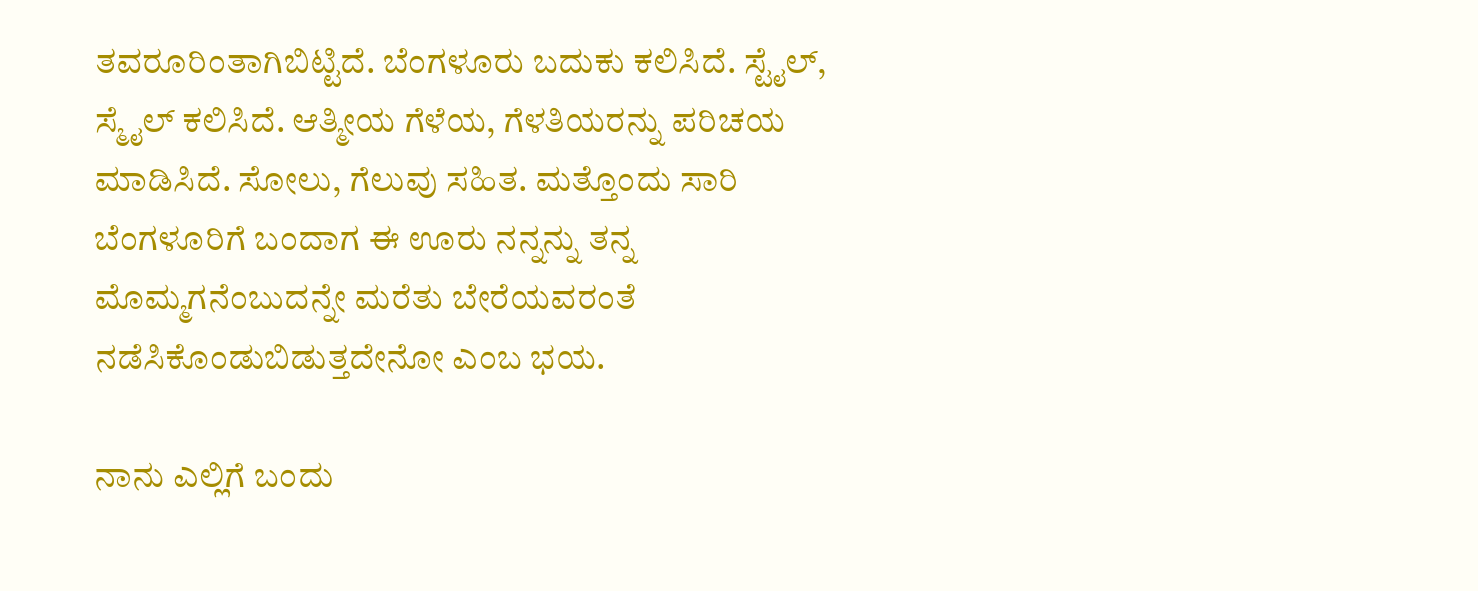ತವರೂರಿಂತಾಗಿಬಿಟ್ಟಿದೆ. ಬೆಂಗಳೂರು ಬದುಕು ಕಲಿಸಿದೆ. ಸ್ಟೈಲ್, ಸ್ಮೈಲ್ ಕಲಿಸಿದೆ. ಆತ್ಮೀಯ ಗೆಳೆಯ, ಗೆಳತಿಯರನ್ನು ಪರಿಚಯ ಮಾಡಿಸಿದೆ. ಸೋಲು, ಗೆಲುವು ಸಹಿತ. ಮತ್ತೊಂದು ಸಾರಿ ಬೆಂಗಳೂರಿಗೆ ಬಂದಾಗ ಈ ಊರು ನನ್ನನ್ನು ತನ್ನ ಮೊಮ್ಮಗನೆಂಬುದನ್ನೇ ಮರೆತು ಬೇರೆಯವರಂತೆ ನಡೆಸಿಕೊಂಡುಬಿಡುತ್ತದೇನೋ ಎಂಬ ಭಯ.

ನಾನು ಎಲ್ಲಿಗೆ ಬಂದು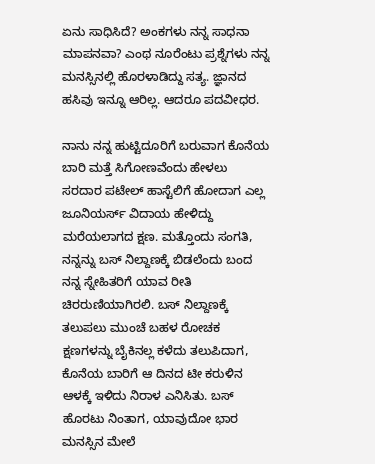ಏನು ಸಾಧಿಸಿದೆ? ಅಂಕಗಳು ನನ್ನ ಸಾಧನಾ ಮಾಪನವಾ? ಎಂಥ ನೂರೆಂಟು ಪ್ರಶ್ನೆಗಳು ನನ್ನ ಮನಸ್ಸಿನಲ್ಲಿ ಹೊರಳಾಡಿದ್ದು ಸತ್ಯ. ಜ್ಞಾನದ ಹಸಿವು ಇನ್ನೂ ಆರಿಲ್ಲ. ಆದರೂ ಪದವೀಧರ.

ನಾನು ನನ್ನ ಹುಟ್ಟಿದೂರಿಗೆ ಬರುವಾಗ ಕೊನೆಯ ಬಾರಿ ಮತ್ತೆ ಸಿಗೋಣವೆಂದು ಹೇಳಲು ಸರದಾರ ಪಟೇಲ್ ಹಾಸ್ಟೆಲಿಗೆ ಹೋದಾಗ ಎಲ್ಲ ಜೂನಿಯರ್ಸ್ ವಿದಾಯ ಹೇಳಿದ್ದು ಮರೆಯಲಾಗದ ಕ್ಷಣ. ಮತ್ತೊಂದು ಸಂಗತಿ, ನನ್ನನ್ನು ಬಸ್ ನಿಲ್ದಾಣಕ್ಕೆ ಬಿಡಲೆಂದು ಬಂದ ನನ್ನ ಸ್ನೇಹಿತರಿಗೆ ಯಾವ ರೀತಿ ಚಿರರುಣಿಯಾಗಿರಲಿ. ಬಸ್ ನಿಲ್ದಾಣಕ್ಕೆ ತಲುಪಲು ಮುಂಚೆ ಬಹಳ ರೋಚಕ ಕ್ಷಣಗಳನ್ನು ಬೈಕಿನಲ್ಲ ಕಳೆದು ತಲುಪಿದಾಗ, ಕೊನೆಯ ಬಾರಿಗೆ ಆ ದಿನದ ಟೀ ಕರುಳಿನ  ಆಳಕ್ಕೆ ಇಳಿದು ನಿರಾಳ ಎನಿಸಿತು. ಬಸ್ ಹೊರಟು ನಿಂತಾಗ, ಯಾವುದೋ ಭಾರ ಮನಸ್ಸಿನ ಮೇಲೆ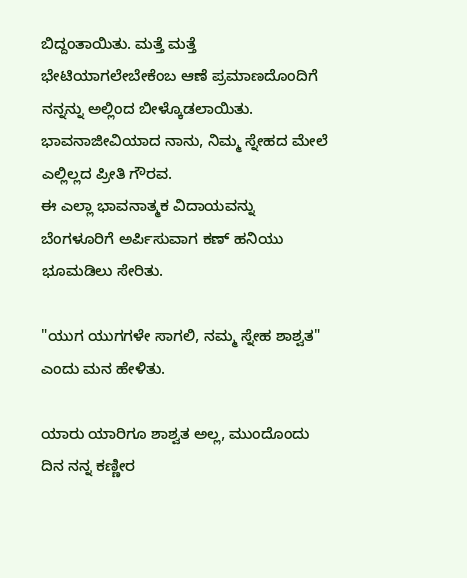ಬಿದ್ದಂತಾಯಿತು. ಮತ್ತೆ ಮತ್ತೆ ಭೇಟಿಯಾಗಲೇಬೇಕೆಂಬ ಆಣೆ ಪ್ರಮಾಣದೊಂದಿಗೆ ನನ್ನನ್ನು ಅಲ್ಲಿಂದ ಬೀಳ್ಕೊಡಲಾಯಿತು. ಭಾವನಾಜೀವಿಯಾದ ನಾನು, ನಿಮ್ಮ ಸ್ನೇಹದ ಮೇಲೆ ಎಲ್ಲಿಲ್ಲದ ಪ್ರೀತಿ ಗೌರವ.
ಈ ಎಲ್ಲಾ ಭಾವನಾತ್ಮಕ ವಿದಾಯವನ್ನು ಬೆಂಗಳೂರಿಗೆ ಅರ್ಪಿಸುವಾಗ ಕಣ್ ಹನಿಯು ಭೂಮಡಿಲು ಸೇರಿತು.

"ಯುಗ ಯುಗಗಳೇ ಸಾಗಲಿ, ನಮ್ಮ ಸ್ನೇಹ ಶಾಶ್ವತ" ಎಂದು ಮನ ಹೇಳಿತು.

ಯಾರು ಯಾರಿಗೂ ಶಾಶ್ವತ ಅಲ್ಲ, ಮುಂದೊಂದು ದಿನ ನನ್ನ ಕಣ್ಣೀರ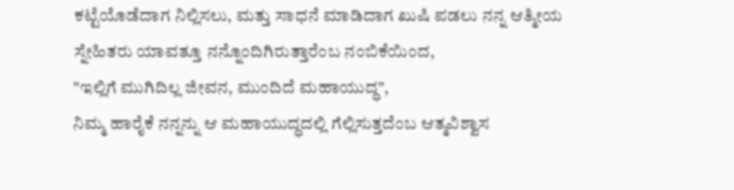ಕಟ್ಟೆಯೊಡೆದಾಗ ನಿಲ್ಲಿಸಲು, ಮತ್ತು ಸಾಧನೆ ಮಾಡಿದಾಗ ಖುಷಿ ಪಡಲು ನನ್ನ ಆತ್ಮೀಯ ಸ್ನೇಹಿತರು ಯಾವತ್ತೂ ನನ್ನೊಂದಿಗಿರುತ್ತಾರೆಂಬ ನಂಬಿಕೆಯಿಂದ,
"ಇಲ್ಲಿಗೆ ಮುಗಿದಿಲ್ಲ ಜೀವನ, ಮುಂದಿದೆ ಮಹಾಯುದ್ಧ",
ನಿಮ್ಮ ಹಾರೈಕೆ ನನ್ನನ್ನು ಆ ಮಹಾಯುದ್ಧದಲ್ಲಿ ಗೆಲ್ಲಿಸುತ್ತದೆಂಬ ಆತ್ಮವಿಶ್ವಾಸ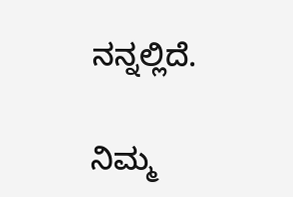ನನ್ನಲ್ಲಿದೆ.

ನಿಮ್ಮ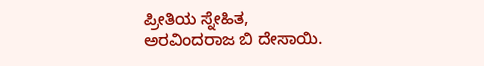ಪ್ರೀತಿಯ ಸ್ನೇಹಿತ,
ಅರವಿಂದರಾಜ ಬಿ ದೇಸಾಯಿ.